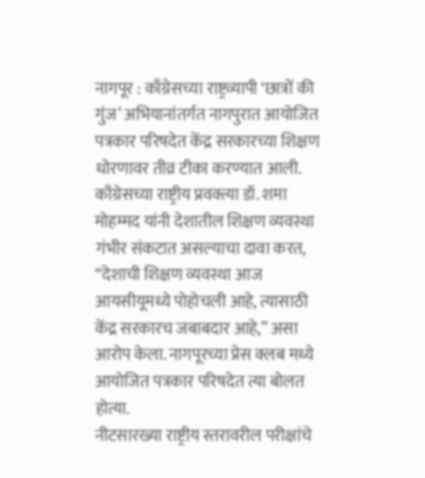नागपूर : काँग्रेसच्या राष्ट्रव्यापी ‘छात्रों की गुंज’ अभियानांतर्गत नागपुरात आयोजित पत्रकार परिषदेत केंद्र सरकारच्या शिक्षण धोरणावर तीव्र टीका करण्यात आली. काँग्रेसच्या राष्ट्रीय प्रवक्त्या डॉ. शमा मोहम्मद यांनी देशातील शिक्षण व्यवस्था गंभीर संकटात असल्याचा दावा करत, “देशाची शिक्षण व्यवस्था आज आयसीयूमध्ये पोहोचली आहे, त्यासाठी केंद्र सरकारच जबाबदार आहे,” असा आरोप केला. नागपूरच्या प्रेस क्लब मध्ये आयोजित पत्रकार परिषदेत त्या बोलत होत्या.
नीटसारख्या राष्ट्रीय स्तरावरील परीक्षांचे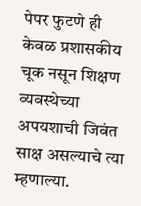पेपर फुटणे ही केवळ प्रशासकीय चूक नसून शिक्षण व्यवस्थेच्या अपयशाची जिवंत साक्ष असल्याचे त्या म्हणाल्या.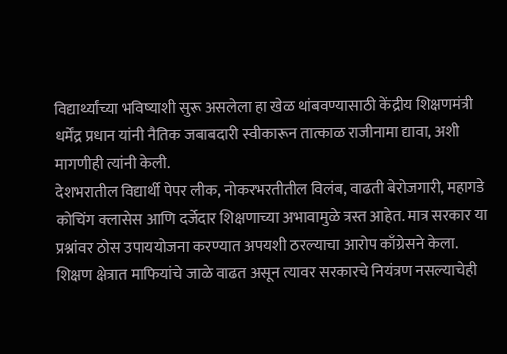विद्यार्थ्यांच्या भविष्याशी सुरू असलेला हा खेळ थांबवण्यासाठी केंद्रीय शिक्षणमंत्री धर्मेंद्र प्रधान यांनी नैतिक जबाबदारी स्वीकारून तात्काळ राजीनामा द्यावा, अशी मागणीही त्यांनी केली.
देशभरातील विद्यार्थी पेपर लीक, नोकरभरतीतील विलंब, वाढती बेरोजगारी, महागडे कोचिंग क्लासेस आणि दर्जेदार शिक्षणाच्या अभावामुळे त्रस्त आहेत. मात्र सरकार या प्रश्नांवर ठोस उपाययोजना करण्यात अपयशी ठरल्याचा आरोप काँग्रेसने केला. शिक्षण क्षेत्रात माफियांचे जाळे वाढत असून त्यावर सरकारचे नियंत्रण नसल्याचेही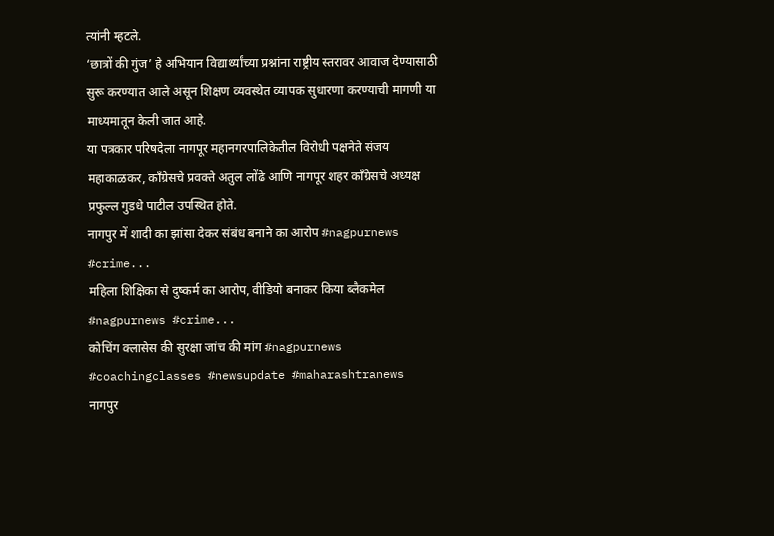त्यांनी म्हटले.
‘छात्रों की गुंज’ हे अभियान विद्यार्थ्यांच्या प्रश्नांना राष्ट्रीय स्तरावर आवाज देण्यासाठी सुरू करण्यात आले असून शिक्षण व्यवस्थेत व्यापक सुधारणा करण्याची मागणी या माध्यमातून केली जात आहे.
या पत्रकार परिषदेला नागपूर महानगरपालिकेतील विरोधी पक्षनेते संजय महाकाळकर, काँग्रेसचे प्रवक्ते अतुल लोंढे आणि नागपूर शहर काँग्रेसचे अध्यक्ष प्रफुल्ल गुडधे पाटील उपस्थित होते.
नागपुर में शादी का झांसा देकर संबंध बनाने का आरोप #nagpurnews #crime...
महिला शिक्षिका से दुष्कर्म का आरोप, वीडियो बनाकर किया ब्लैकमेल #nagpurnews #crime...
कोचिंग क्लासेस की सुरक्षा जांच की मांग #nagpurnews #coachingclasses #newsupdate #maharashtranews
नागपुर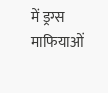में ड्रग्स माफियाओं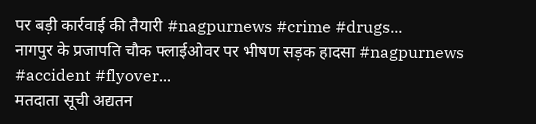पर बड़ी कार्रवाई की तैयारी #nagpurnews #crime #drugs...
नागपुर के प्रजापति चौक फ्लाईओवर पर भीषण सड़क हादसा #nagpurnews #accident #flyover...
मतदाता सूची अद्यतन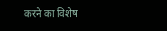करने का विशेष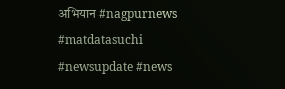अभियान #nagpurnews #matdatasuchi #newsupdate #news